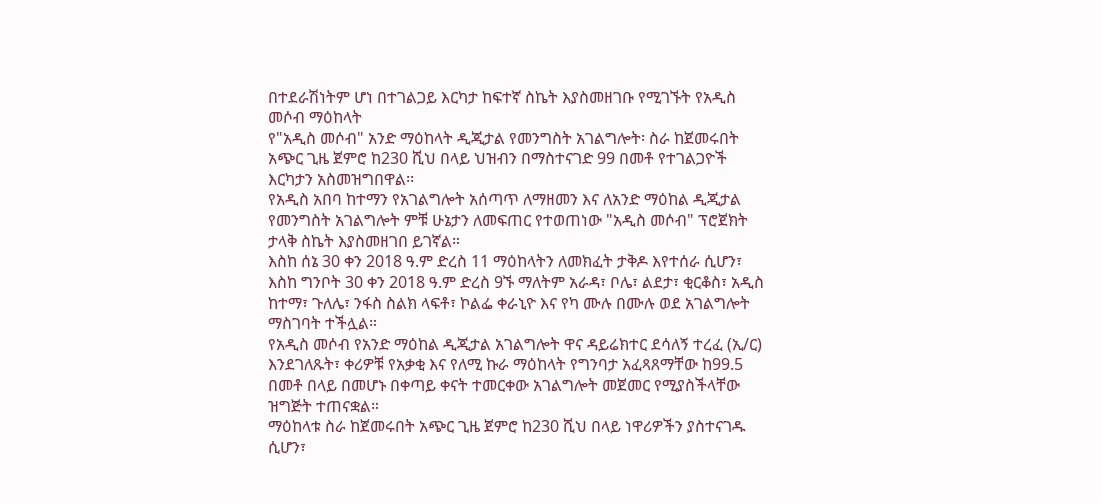በተደራሽነትም ሆነ በተገልጋይ እርካታ ከፍተኛ ስኬት እያስመዘገቡ የሚገኙት የአዲስ መሶብ ማዕከላት
የ"አዲስ መሶብ" አንድ ማዕከላት ዲጂታል የመንግስት አገልግሎት፡ ስራ ከጀመሩበት አጭር ጊዜ ጀምሮ ከ230 ሺህ በላይ ህዝብን በማስተናገድ 99 በመቶ የተገልጋዮች እርካታን አስመዝግበዋል፡፡
የአዲስ አበባ ከተማን የአገልግሎት አሰጣጥ ለማዘመን እና ለአንድ ማዕከል ዲጂታል የመንግስት አገልግሎት ምቹ ሁኔታን ለመፍጠር የተወጠነው "አዲስ መሶብ" ፕሮጀክት ታላቅ ስኬት እያስመዘገበ ይገኛል።
እስከ ሰኔ 30 ቀን 2018 ዓ.ም ድረስ 11 ማዕከላትን ለመክፈት ታቅዶ እየተሰራ ሲሆን፣ እስከ ግንቦት 30 ቀን 2018 ዓ.ም ድረስ 9ኙ ማለትም አራዳ፣ ቦሌ፣ ልደታ፣ ቂርቆስ፣ አዲስ ከተማ፣ ጉለሌ፣ ንፋስ ስልክ ላፍቶ፣ ኮልፌ ቀራኒዮ እና የካ ሙሉ በሙሉ ወደ አገልግሎት ማስገባት ተችሏል።
የአዲስ መሶብ የአንድ ማዕከል ዲጂታል አገልግሎት ዋና ዳይሬክተር ደሳለኝ ተረፈ (ኢ/ር) እንደገለጹት፣ ቀሪዎቹ የአቃቂ እና የለሚ ኩራ ማዕከላት የግንባታ አፈጻጸማቸው ከ99.5 በመቶ በላይ በመሆኑ በቀጣይ ቀናት ተመርቀው አገልግሎት መጀመር የሚያስችላቸው ዝግጅት ተጠናቋል።
ማዕከላቱ ስራ ከጀመሩበት አጭር ጊዜ ጀምሮ ከ230 ሺህ በላይ ነዋሪዎችን ያስተናገዱ ሲሆን፣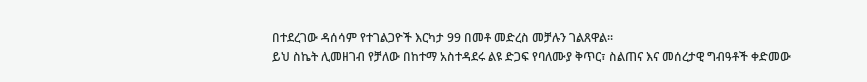በተደረገው ዳሰሳም የተገልጋዮች እርካታ 99 በመቶ መድረስ መቻሉን ገልጸዋል።
ይህ ስኬት ሊመዘገብ የቻለው በከተማ አስተዳደሩ ልዩ ድጋፍ የባለሙያ ቅጥር፣ ስልጠና እና መሰረታዊ ግብዓቶች ቀድመው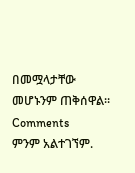በመሟላታቸው መሆኑንም ጠቅሰዋል።
Comments
ምንም አልተገኘም.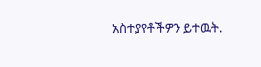አስተያየቶችዎን ይተዉት.